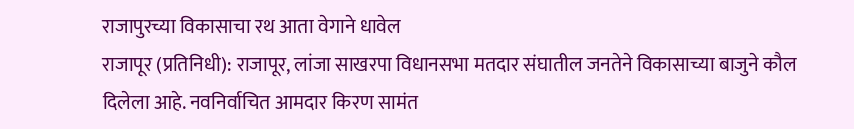राजापुरच्या विकासाचा रथ आता वेगाने धावेल
राजापूर (प्रतिनिधी): राजापूर, लांजा साखरपा विधानसभा मतदार संघातील जनतेने विकासाच्या बाजुने कौल दिलेला आहे. नवनिर्वाचित आमदार किरण सामंत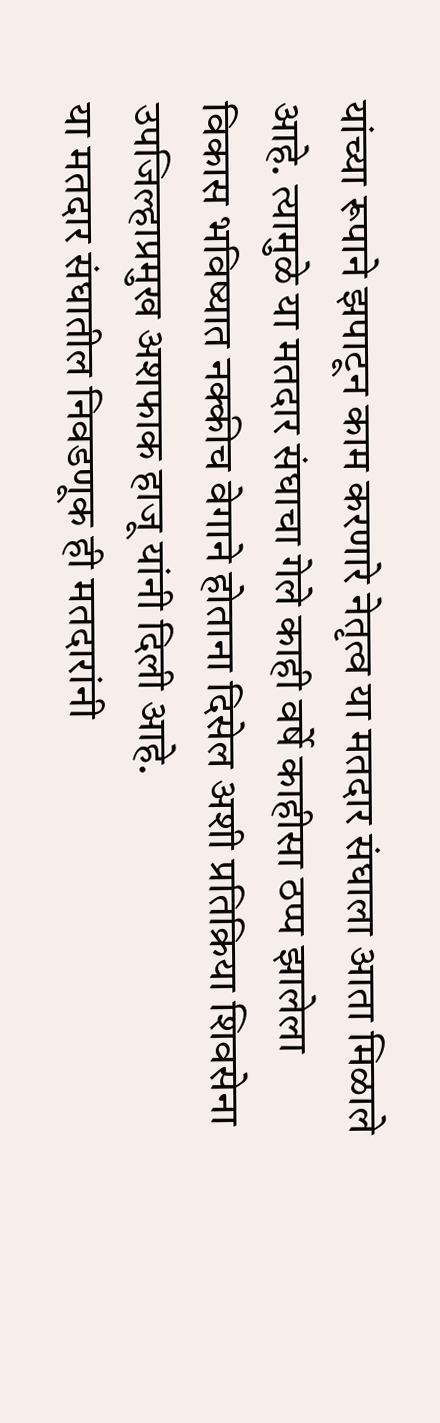यांच्या रूपाने झपाटून काम करणारे नेतृत्व या मतदार संघाला आता मिळाले आहे. त्यामुळे या मतदार संघाचा गेले काही वर्षे काहीसा ठप्प झालेला विकास भविष्यात नक्कीच वेगाने होताना दिसेल अशी प्रतिक्रिया शिवसेना उपजिल्हाप्रमुख अशफाक हाजू यांनी दिली आहे.
या मतदार संघातील निवडणूक ही मतदारांनी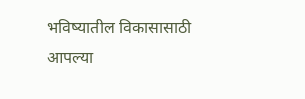भविष्यातील विकासासाठी आपल्या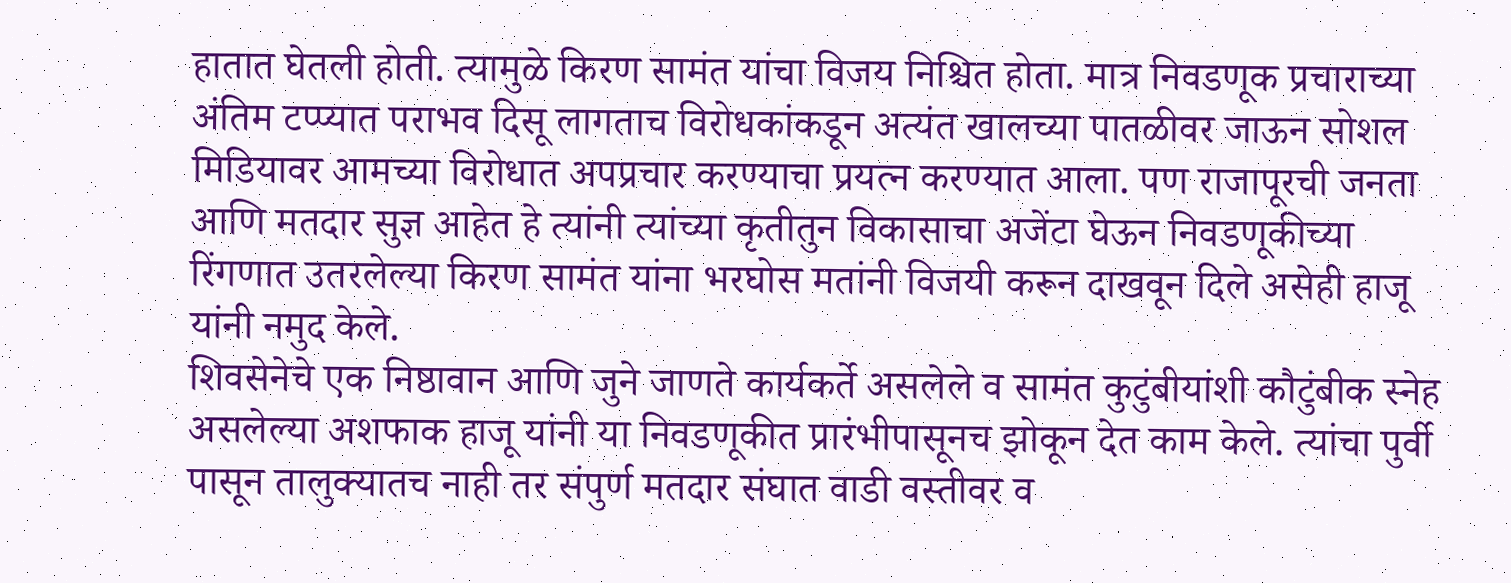हातात घेतली होती. त्यामुळे किरण सामंत यांचा विजय निश्चित होता. मात्र निवडणूक प्रचाराच्या अंतिम टप्प्यात पराभव दिसू लागताच विरोधकांकडून अत्यंत खालच्या पातळीवर जाऊन सोशल मिडियावर आमच्या विरोधात अपप्रचार करण्याचा प्रयत्न करण्यात आला. पण राजापूरची जनता आणि मतदार सुज्ञ आहेत हे त्यांनी त्यांच्या कृतीतुन विकासाचा अजेंटा घेऊन निवडणूकीच्या रिंगणात उतरलेल्या किरण सामंत यांना भरघोस मतांनी विजयी करून दाखवून दिले असेही हाजू यांनी नमुद केले.
शिवसेनेचे एक निष्ठावान आणि जुने जाणते कार्यकर्ते असलेले व सामंत कुटुंबीयांशी कौटुंबीक स्नेह असलेल्या अशफाक हाजू यांनी या निवडणूकीत प्रारंभीपासूनच झोकून देत काम केले. त्यांचा पुर्वी पासून तालुक्यातच नाही तर संपुर्ण मतदार संघात वाडी वस्तीवर व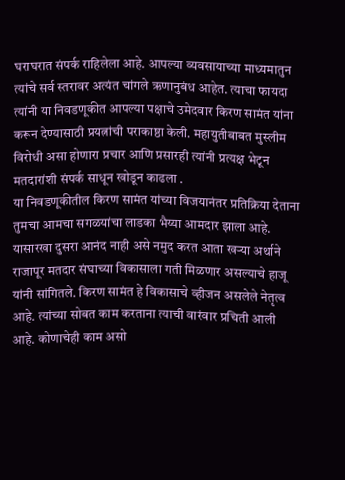घराघरात संपर्क राहिलेला आहे. आपल्या व्यवसायाच्या माध्यमातुन त्यांचे सर्व स्तरावर अत्यंत चांगले ऋणानुबंध आहेत. त्याचा फायदा त्यांनी या निवडणूकीत आपल्या पक्षाचे उमेदवार किरण सामंत यांना करून देण्यासाठी प्रयत्नांची पराकाष्ठा केली. महायुतीबाबत मुस्लीम विरोधी असा होणारा प्रचार आणि प्रसारही त्यांनी प्रत्यक्ष भेटून मतदारांशी संपर्क साधून खोडून काढला .
या निवडणूकीतील किरण सामंत यांच्या विजयानंतर प्रतिक्रिया देताना तुमचा आमचा सगळयांचा लाडका भैय्या आमदार झाला आहे. यासारखा दुसरा आनंद नाही असे नमुद करत आता खऱ्या अर्थाने राजापूर मतदार संघाच्या विकासाला गती मिळणार असल्याचे हाजू यांनी सांगितले. किरण सामंत हे विकासाचे व्हीजन असलेले नेतृत्व आहे. त्यांच्या सोबत काम करताना त्याची वारंवार प्रचिती आली आहे. कोणाचेही काम असो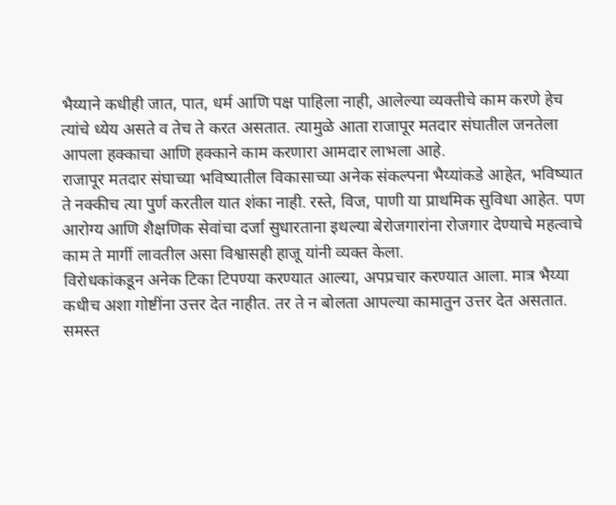भैय्याने कधीही जात, पात, धर्म आणि पक्ष पाहिला नाही, आलेल्या व्यक्तीचे काम करणे हेच त्यांचे ध्येय असते व तेच ते करत असतात. त्यामुळे आता राजापूर मतदार संघातील जनतेला आपला हक्काचा आणि हक्काने काम करणारा आमदार लाभला आहे.
राजापूर मतदार संघाच्या भविष्यातील विकासाच्या अनेक संकल्पना भैय्यांकडे आहेत, भविष्यात ते नक्कीच त्या पुर्ण करतील यात शंका नाही. रस्ते, विज, पाणी या प्राथमिक सुविधा आहेत. पण आरोग्य आणि शैक्षणिक सेवांचा दर्जा सुधारताना इथल्या बेरोजगारांना रोजगार देण्याचे महत्वाचे काम ते मार्गी लावतील असा विश्वासही हाजू यांनी व्यक्त केला.
विरोधकांकडून अनेक टिका टिपण्या करण्यात आल्या, अपप्रचार करण्यात आला. मात्र भैय्या कधीच अशा गोष्टींना उत्तर देत नाहीत. तर ते न बोलता आपल्या कामातुन उत्तर देत असतात. समस्त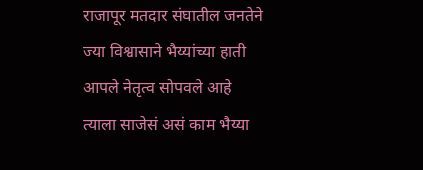राजापूर मतदार संघातील जनतेने ज्या विश्वासाने भैय्यांच्या हाती आपले नेतृत्व सोपवले आहे त्याला साजेसं असं काम भैय्या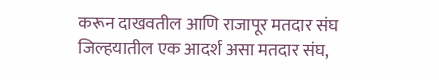करून दाखवतील आणि राजापूर मतदार संघ जिल्हयातील एक आदर्श असा मतदार संघ,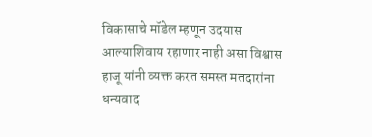विकासाचे मॉडेल म्हणून उदयास आल्याशिवाय रहाणार नाही असा विश्वास हाजू यांनी व्यक्त करत समस्त मतदारांना धन्यवाद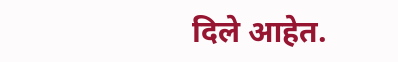दिले आहेत.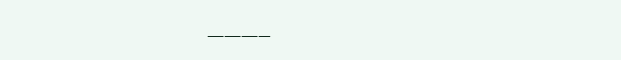———–